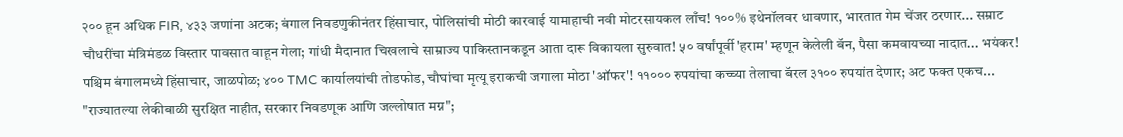२०० हून अधिक FIR, ४३३ जणांना अटक; बंगाल निवडणुकीनंतर हिंसाचार, पोलिसांची मोठी कारवाई यामाहाची नवी मोटरसायकल लाँच! १००% इथेनॉलवर धावणार, भारतात गेम चेंजर ठरणार... सम्राट चौधरींचा मंत्रिमंडळ विस्तार पावसात वाहून गेला; गांधी मैदानात चिखलाचे साम्राज्य पाकिस्तानकडून आता दारू विकायला सुरुवात! ५० वर्षांपूर्वी 'हराम' म्हणून केलेली बॅन, पैसा कमवायच्या नादात... भयंकर! पश्चिम बंगालमध्ये हिंसाचार, जाळपोळ; ४०० TMC कार्यालयांची तोडफोड, चौघांचा मृत्यू इराकची जगाला मोठा 'ऑफर'! ११००० रुपयांचा कच्च्या तेलाचा बॅरल ३१०० रुपयांत देणार; अट फक्त एकच... "राज्यातल्या लेकीबाळी सुरक्षित नाहीत, सरकार निवडणूक आणि जल्लोषात मग्न";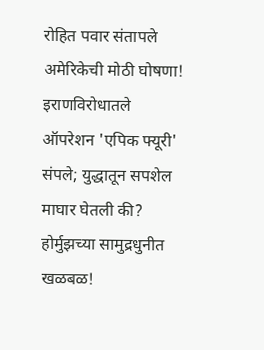रोहित पवार संतापले अमेरिकेची मोठी घोषणा! इराणविरोधातले ऑपरेशन 'एपिक फ्यूरी' संपले; युद्धातून सपशेल माघार घेतली की? होर्मुझच्या सामुद्रधुनीत खळबळ!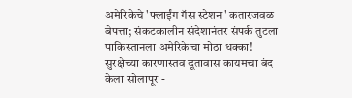अमेरिकेचे 'फ्लाईंग गॅस स्टेशन' कतारजवळ बेपत्ता; संकटकालीन संदेशानंतर संपर्क तुटला पाकिस्तानला अमेरिकेचा मोठा धक्का! सुरक्षेच्या कारणास्तव दूतावास कायमचा बंद केला सोलापूर -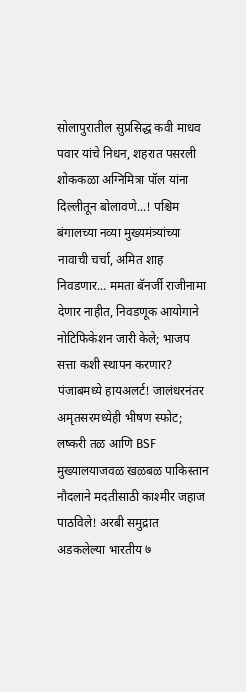सोलापुरातील सुप्रसिद्ध कवी माधव पवार यांचे निधन, शहरात पसरली शोककळा अग्निमित्रा पॉल यांना दिल्लीतून बोलावणे...! पश्चिम बंगालच्या नव्या मुख्यमंत्र्यांच्या नावाची चर्चा, अमित शाह निवडणार... ममता बॅनर्जी राजीनामा देणार नाहीत, निवडणूक आयोगाने नोटिफिकेशन जारी केले; भाजप सत्ता कशी स्थापन करणार? पंजाबमध्ये हायअलर्ट! जालंधरनंतर अमृतसरमध्येही भीषण स्फोट; लष्करी तळ आणि BSF मुख्यालयाजवळ खळबळ पाकिस्तान नौदलाने मदतीसाठी काश्मीर जहाज पाठविले! अरबी समुद्रात अडकलेल्या भारतीय ७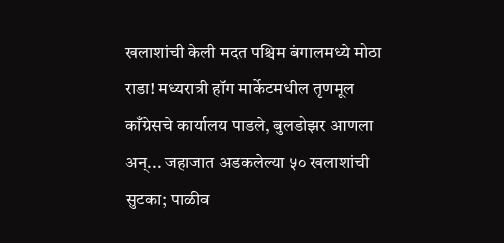खलाशांची केली मदत पश्चिम बंगालमध्ये मोठा राडा! मध्यरात्री हॉग मार्केटमधील तृणमूल काँग्रेसचे कार्यालय पाडले, बुलडोझर आणला अन्... जहाजात अडकलेल्या ५० खलाशांची सुटका; पाळीव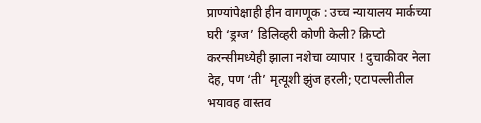प्राण्यांपेक्षाही हीन वागणूक : उच्च न्यायालय मार्कच्या घरी ‘ड्रग्ज’ डिलिव्हरी कोणी केली? क्रिप्टो करन्सीमध्येही झाला नशेचा व्यापार ! दुचाकीवर नेला देह, पण ‘ती’ मृत्यूशी झुंज हरली; एटापल्लीतील भयावह वास्तव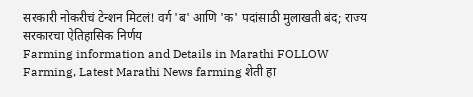सरकारी नोकरीचं टेन्शन मिटलं! वर्ग 'ब' आणि 'क' पदांसाठी मुलाखती बंद; राज्य सरकारचा ऐतिहासिक निर्णय
Farming information and Details in Marathi FOLLOW Farming, Latest Marathi News farming शेती हा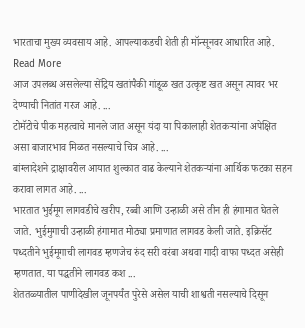भारताचा मुख्य व्यवसाय आहे. आपल्याकडची शेती ही मॉन्सूनवर आधारित आहे. Read More
आज उपलब्ध असलेल्या सेंद्रिय खतांपैकी गांडूळ खत उत्कृष्ट खत असून त्यावर भर देण्याची नितांत गरज आहे. ...
टोमॅटोचे पीक महत्वाचे मानले जात असून यंदा या पिकालाही शेतकऱ्यांना अपेक्षित असा बाजारभाव मिळत नसल्याचे चित्र आहे. ...
बांग्लादेशने द्राक्षावरील आयात शुल्कात वाढ केल्याने शेतकऱ्यांना आर्थिक फटका सहन करावा लागत आहे. ...
भारतात भुईमूग लागवडीचे खरीप, रब्बी आणि उन्हाळी असे तीन ही हंगामात घेतले जाते. भुईमुगाची उन्हाळी हंगामात मोठ्या प्रमाणात लागवड केली जाते. इक्रिसॅट पध्दतीने भुईमूगाची लागवड म्हणजेच रुंद सरी वरंबा अथवा गादी वाफा पध्दत असेही म्हणतात. या पद्धतीने लागवड कश ...
शेततळ्यातील पाणीदेखील जूनपर्यंत पुरेसे असेल याची शाश्वती नसल्याचे दिसून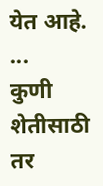येत आहे. ...
कुणी शेतीसाठी तर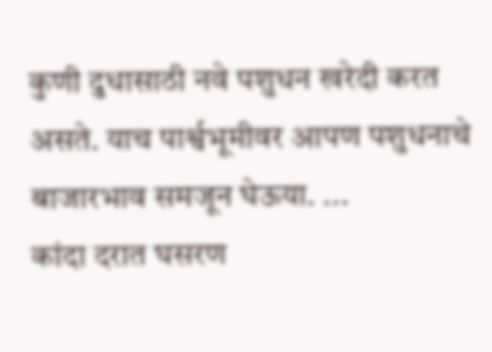कुणी दुधासाठी नवे पशुधन खरेदी करत असते. याच पार्श्वभूमीवर आपण पशुधनाचे बाजारभाव समजून घेऊया. ...
कांदा दरात घसरण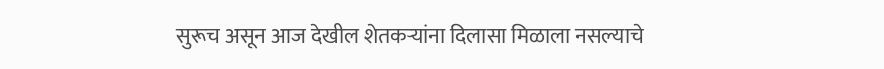सुरूच असून आज देखील शेतकऱ्यांना दिलासा मिळाला नसल्याचे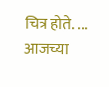चित्र होते. ...
आजच्या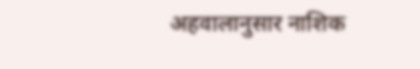अहवालानुसार नाशिक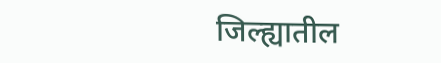जिल्ह्यातील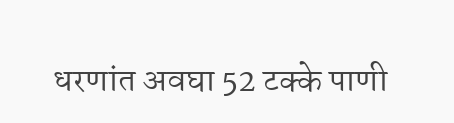धरणांत अवघा 52 टक्के पाणी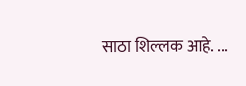साठा शिल्लक आहे. ...